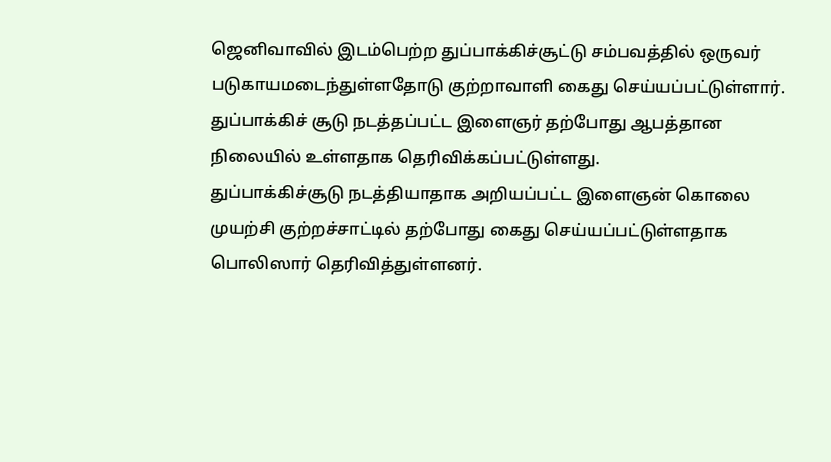ஜெனிவாவில் இடம்பெற்ற துப்பாக்கிச்சூட்டு சம்பவத்தில் ஒருவர் படுகாயமடைந்துள்ளதோடு குற்றாவாளி கைது செய்யப்பட்டுள்ளார்.
துப்பாக்கிச் சூடு நடத்தப்பட்ட இளைஞர் தற்போது ஆபத்தான நிலையில் உள்ளதாக தெரிவிக்கப்பட்டுள்ளது.
துப்பாக்கிச்சூடு நடத்தியாதாக அறியப்பட்ட இளைஞன் கொலை முயற்சி குற்றச்சாட்டில் தற்போது கைது செய்யப்பட்டுள்ளதாக பொலிஸார் தெரிவித்துள்ளனர்.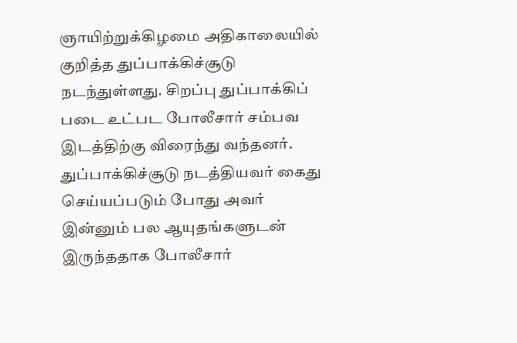ஞாயிற்றுக்கிழமை அதிகாலையில் குறித்த துப்பாக்கிச்சூடு நடந்துள்ளது. சிறப்பு துப்பாக்கிப் படை உட்பட போலீசார் சம்பவ இடத்திற்கு விரைந்து வந்தனர்.
துப்பாக்கிச்சூடு நடத்தியவர் கைது செய்யப்படும் போது அவர் இன்னும் பல ஆயுதங்களுடன் இருந்ததாக போலீசார்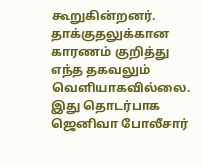கூறுகின்றனர்.
தாக்குதலுக்கான காரணம் குறித்து எந்த தகவலும் வெளியாகவில்லை. இது தொடர்பாக ஜெனிவா போலீசார்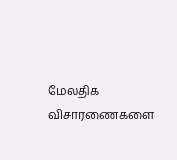மேலதிக விசாரணைகளை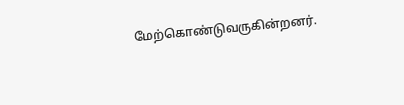மேற்கொண்டுவருகின்றனர்.